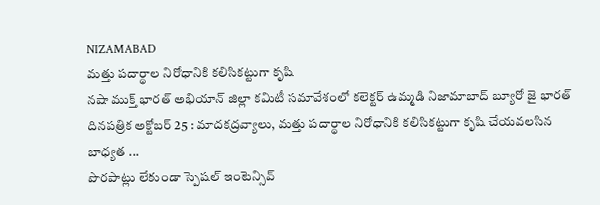NIZAMABAD
మత్తు పదార్థాల నిరోధానికి కలిసికట్టుగా కృషి
నషా ముక్త్ భారత్ అభియాన్ జిల్లా కమిటీ సమావేశంలో కలెక్టర్ ఉమ్మడి నిజామాబాద్ బ్యూరో జై భారత్ దినపత్రిక అక్టోబర్ 25 : మాదకద్రవ్యాలు, మత్తు పదార్థాల నిరోధానికి కలిసికట్టుగా కృషి చేయవలసిన బాధ్యత ...
పొరపాట్లు లేకుండా స్పెషల్ ఇంటెన్సివ్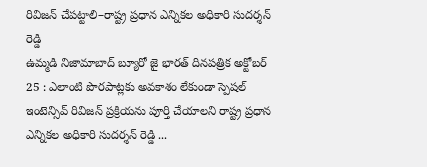రివిజన్ చేపట్టాలి–రాష్ట్ర ప్రధాన ఎన్నికల అధికారి సుదర్శన్ రెడ్డి
ఉమ్మడి నిజామాబాద్ బ్యూరో జై భారత్ దినపత్రిక అక్టోబర్ 25 : ఎలాంటి పొరపాట్లకు అవకాశం లేకుండా స్పెషల్ ఇంటెన్సివ్ రివిజన్ ప్రక్రియను పూర్తి చేయాలని రాష్ట్ర ప్రధాన ఎన్నికల అధికారి సుదర్శన్ రెడ్డి ...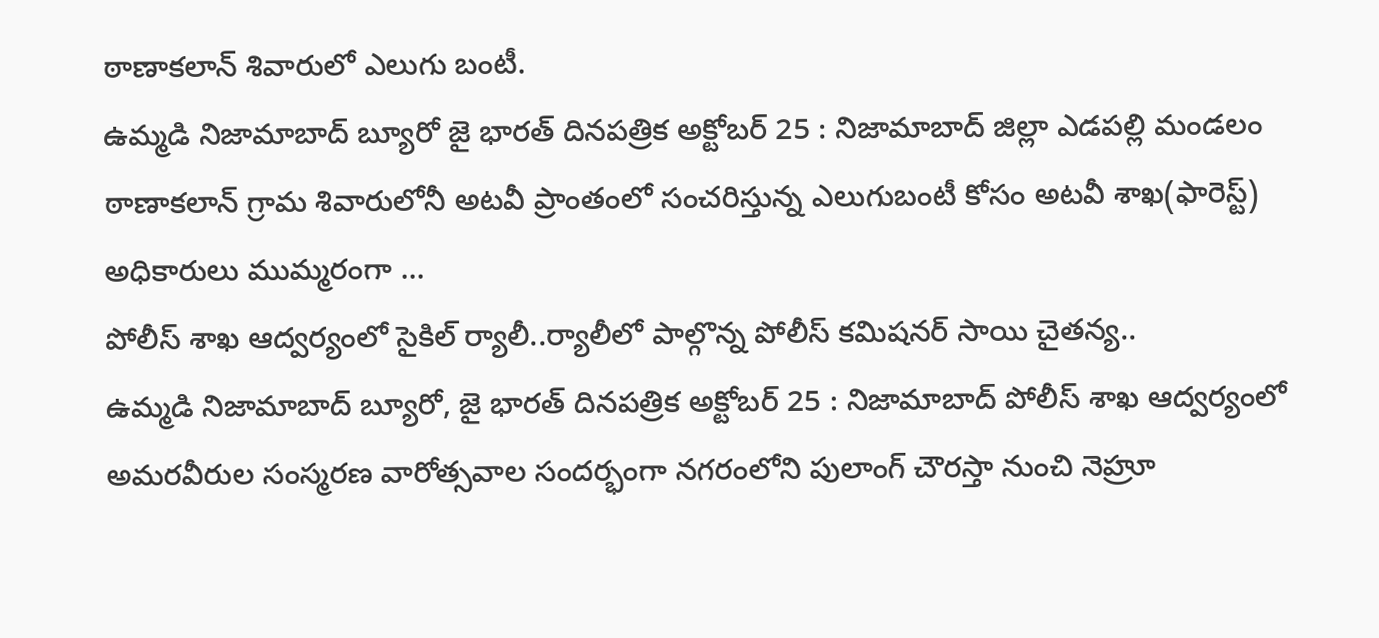ఠాణాకలాన్ శివారులో ఎలుగు బంటీ.
ఉమ్మడి నిజామాబాద్ బ్యూరో జై భారత్ దినపత్రిక అక్టోబర్ 25 : నిజామాబాద్ జిల్లా ఎడపల్లి మండలం ఠాణాకలాన్ గ్రామ శివారులోనీ అటవీ ప్రాంతంలో సంచరిస్తున్న ఎలుగుబంటీ కోసం అటవీ శాఖ(ఫారెస్ట్) అధికారులు ముమ్మరంగా ...
పోలీస్ శాఖ ఆద్వర్యంలో సైకిల్ ర్యాలీ..ర్యాలీలో పాల్గొన్న పోలీస్ కమిషనర్ సాయి చైతన్య..
ఉమ్మడి నిజామాబాద్ బ్యూరో, జై భారత్ దినపత్రిక అక్టోబర్ 25 : నిజామాబాద్ పోలీస్ శాఖ ఆద్వర్యంలో అమరవీరుల సంస్మరణ వారోత్సవాల సందర్భంగా నగరంలోని పులాంగ్ చౌరస్తా నుంచి నెహ్రూ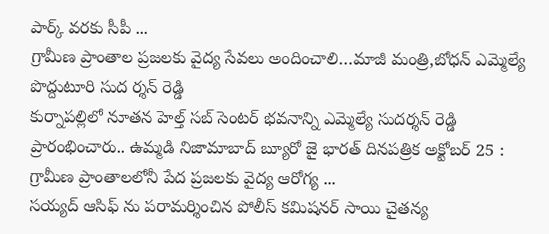పార్క్ వరకు సీపీ ...
గ్రామీణ ప్రాంతాల ప్రజలకు వైద్య సేవలు అందించాలి…మాజీ మంత్రి,బోధన్ ఎమ్మెల్యే పొద్దుటూరి సుద ర్శన్ రెడ్డి
కుర్నాపల్లిలో నూతన హెల్త్ సబ్ సెంటర్ భవనాన్ని ఎమ్మెల్యే సుదర్శన్ రెడ్డి ప్రారంభించారు.. ఉమ్మడి నిజామాబాద్ బ్యూరో జై భారత్ దినపత్రిక అక్టోబర్ 25 : గ్రామీణ ప్రాంతాలలోనీ పేద ప్రజలకు వైద్య ఆరోగ్య ...
సయ్యద్ ఆసిఫ్ ను పరామర్శించిన పోలీస్ కమిషనర్ సాయి చైతన్య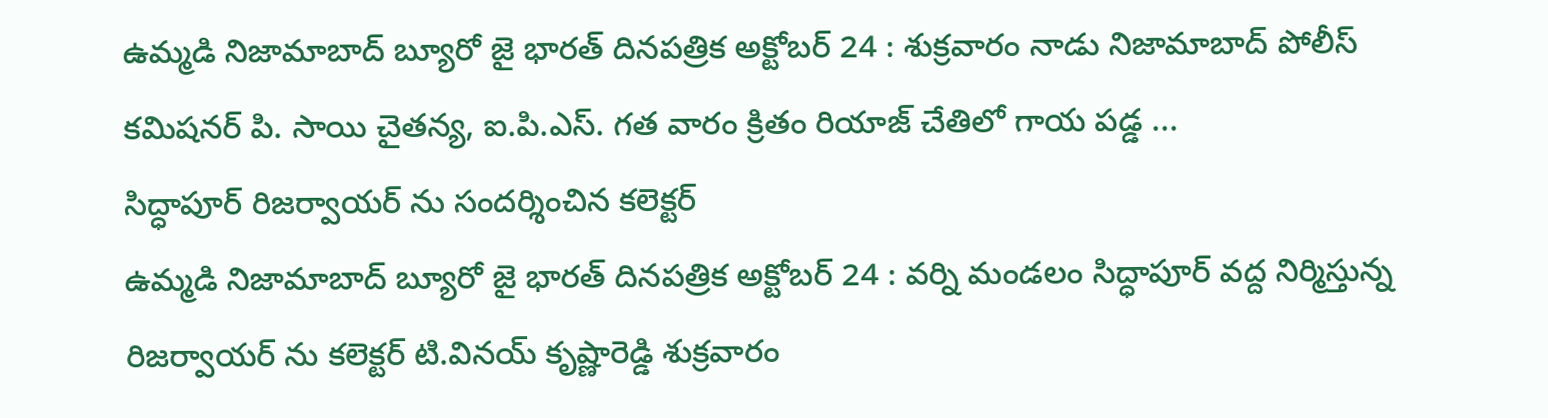ఉమ్మడి నిజామాబాద్ బ్యూరో జై భారత్ దినపత్రిక అక్టోబర్ 24 : శుక్రవారం నాడు నిజామాబాద్ పోలీస్ కమిషనర్ పి. సాయి చైతన్య, ఐ.పి.ఎస్. గత వారం క్రితం రియాజ్ చేతిలో గాయ పడ్డ ...
సిద్ధాపూర్ రిజర్వాయర్ ను సందర్శించిన కలెక్టర్
ఉమ్మడి నిజామాబాద్ బ్యూరో జై భారత్ దినపత్రిక అక్టోబర్ 24 : వర్ని మండలం సిద్ధాపూర్ వద్ద నిర్మిస్తున్న రిజర్వాయర్ ను కలెక్టర్ టి.వినయ్ కృష్ణారెడ్డి శుక్రవారం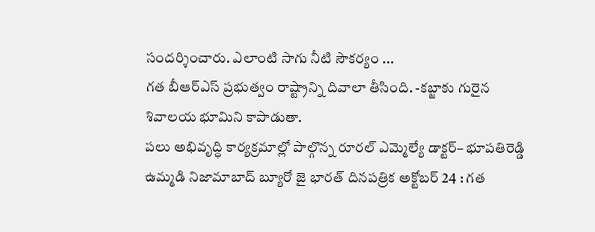సందర్శించారు. ఎలాంటి సాగు నీటి సౌకర్యం ...
గత బీఆర్ఎస్ ప్రభుత్వం రాష్ట్రాన్ని దివాలా తీసింది. -కబ్జాకు గురైన శివాలయ భూమిని కాపాడుతా.
పలు అభివృద్ధి కార్యక్రమాల్లో పాల్గొన్న రూరల్ ఎమ్మెల్యే డాక్టర్– భూపతిరెడ్డి ఉమ్మడి నిజామాబాద్ బ్యూరో జై భారత్ దినపత్రిక అక్టోబర్ 24 : గత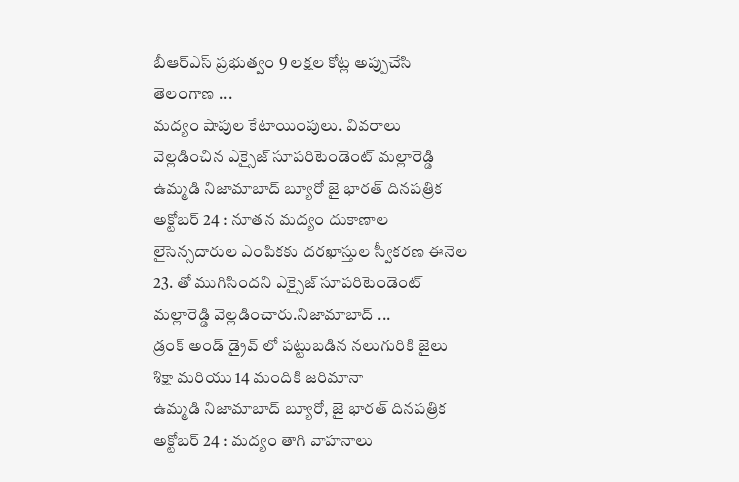బీఆర్ఎస్ ప్రభుత్వం 9 లక్షల కోట్ల అప్పుచేసి తెలంగాణ ...
మద్యం షాపుల కేటాయింపులు. వివరాలు వెల్లడించిన ఎక్సైజ్ సూపరిటెండెంట్ మల్లారెడ్డి
ఉమ్మడి నిజామాబాద్ బ్యూరో జై భారత్ దినపత్రిక అక్టోబర్ 24 : నూతన మద్యం దుకాణాల లైసెన్సదారుల ఎంపికకు దరఖాస్తుల స్వీకరణ ఈనెల 23. తో ముగిసిందని ఎక్సైజ్ సూపరిటెండెంట్ మల్లారెడ్డి వెల్లడించారు.నిజామాబాద్ ...
డ్రంక్ అండ్ డ్రైవ్ లో పట్టుబడిన నలుగురికి జైలు శిక్షా మరియు 14 మందికి జరిమానా
ఉమ్మడి నిజామాబాద్ బ్యూరో, జై భారత్ దినపత్రిక అక్టోబర్ 24 : మద్యం తాగి వాహనాలు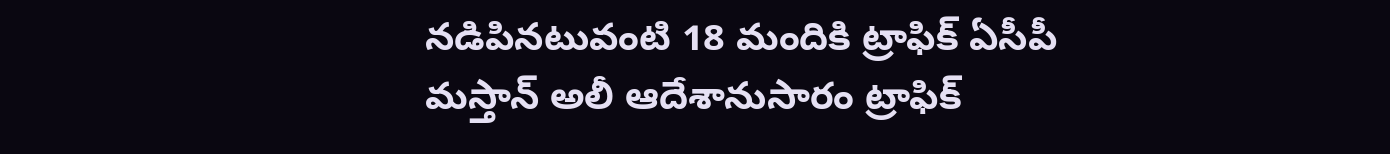నడిపినటువంటి 18 మందికి ట్రాఫిక్ ఏసీపీ మస్తాన్ అలీ ఆదేశానుసారం ట్రాఫిక్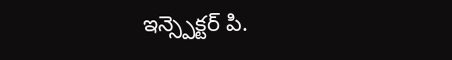ఇన్స్పెక్టర్ పి.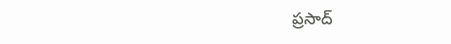ప్రసాద్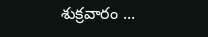శుక్రవారం ...